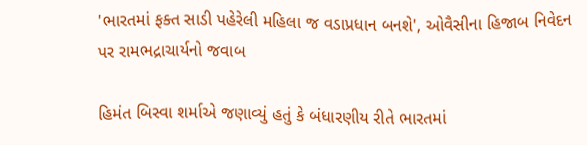'ભારતમાં ફક્ત સાડી પહેરેલી મહિલા જ વડાપ્રધાન બનશે', ઓવૈસીના હિજાબ નિવેદન પર રામભદ્રાચાર્યનો જવાબ

હિમંત બિસ્વા શર્માએ જણાવ્યું હતું કે બંધારણીય રીતે ભારતમાં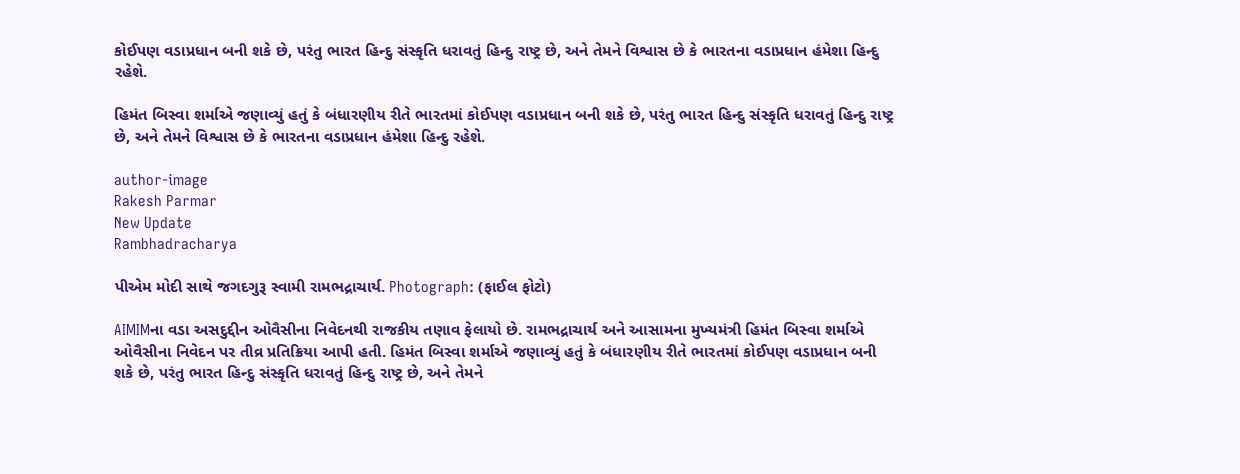કોઈપણ વડાપ્રધાન બની શકે છે, પરંતુ ભારત હિન્દુ સંસ્કૃતિ ધરાવતું હિન્દુ રાષ્ટ્ર છે, અને તેમને વિશ્વાસ છે કે ભારતના વડાપ્રધાન હંમેશા હિન્દુ રહેશે.

હિમંત બિસ્વા શર્માએ જણાવ્યું હતું કે બંધારણીય રીતે ભારતમાં કોઈપણ વડાપ્રધાન બની શકે છે, પરંતુ ભારત હિન્દુ સંસ્કૃતિ ધરાવતું હિન્દુ રાષ્ટ્ર છે, અને તેમને વિશ્વાસ છે કે ભારતના વડાપ્રધાન હંમેશા હિન્દુ રહેશે.

author-image
Rakesh Parmar
New Update
Rambhadracharya

પીએમ મોદી સાથે જગદગુરૂ સ્વામી રામભદ્રાચાર્ય. Photograph: (ફાઈલ ફોટો)

AIMIMના વડા અસદુદ્દીન ઓવૈસીના નિવેદનથી રાજકીય તણાવ ફેલાયો છે. રામભદ્રાચાર્ય અને આસામના મુખ્યમંત્રી હિમંત બિસ્વા શર્માએ ઓવૈસીના નિવેદન પર તીવ્ર પ્રતિક્રિયા આપી હતી. હિમંત બિસ્વા શર્માએ જણાવ્યું હતું કે બંધારણીય રીતે ભારતમાં કોઈપણ વડાપ્રધાન બની શકે છે, પરંતુ ભારત હિન્દુ સંસ્કૃતિ ધરાવતું હિન્દુ રાષ્ટ્ર છે, અને તેમને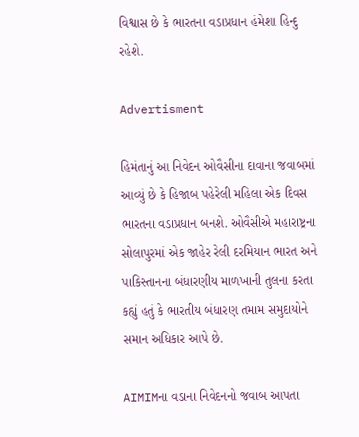વિશ્વાસ છે કે ભારતના વડાપ્રધાન હંમેશા હિન્દુ રહેશે.

Advertisment

હિમંતાનું આ નિવેદન ઓવૈસીના દાવાના જવાબમાં આવ્યું છે કે હિજાબ પહેરેલી મહિલા એક દિવસ ભારતના વડાપ્રધાન બનશે. ઓવૈસીએ મહારાષ્ટ્રના સોલાપુરમાં એક જાહેર રેલી દરમિયાન ભારત અને પાકિસ્તાનના બંધારણીય માળખાની તુલના કરતા કહ્યું હતું કે ભારતીય બંધારણ તમામ સમુદાયોને સમાન અધિકાર આપે છે.

AIMIMના વડાના નિવેદનનો જવાબ આપતા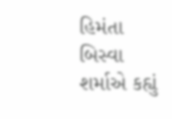હિમંતા બિસ્વા શર્માએ કહ્યું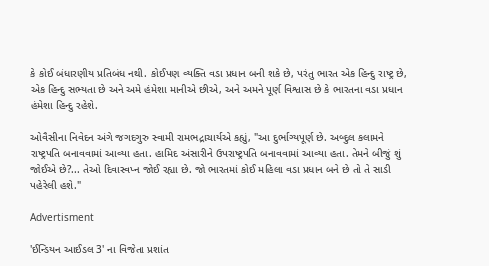કે કોઈ બંધારણીય પ્રતિબંધ નથી. કોઈપણ વ્યક્તિ વડા પ્રધાન બની શકે છે, પરંતુ ભારત એક હિન્દુ રાષ્ટ્ર છે, એક હિન્દુ સભ્યતા છે અને અમે હંમેશા માનીએ છીએ, અને અમને પૂર્ણ વિશ્વાસ છે કે ભારતના વડા પ્રધાન હંમેશા હિન્દુ રહેશે.

ઓવૈસીના નિવેદન અંગે જગદગુરુ સ્વામી રામભદ્રાચાર્યએ કહ્યું, "આ દુર્ભાગ્યપૂર્ણ છે. અબ્દુલ કલામને રાષ્ટ્રપતિ બનાવવામાં આવ્યા હતા. હામિદ અંસારીને ઉપરાષ્ટ્રપતિ બનાવવામાં આવ્યા હતા. તેમને બીજું શું જોઈએ છે?... તેઓ દિવાસ્વપ્ન જોઈ રહ્યા છે. જો ભારતમાં કોઈ મહિલા વડા પ્રધાન બને છે તો તે સાડી પહેરેલી હશે."

Advertisment

'ઈન્ડિયન આઈડલ 3' ના વિજેતા પ્રશાંત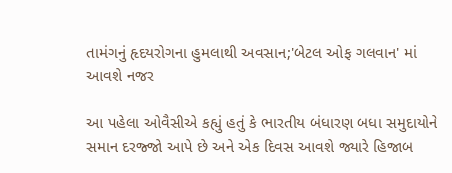તામંગનું હૃદયરોગના હુમલાથી અવસાન;'બેટલ ઓફ ગલવાન' માં આવશે નજર

આ પહેલા ઓવૈસીએ કહ્યું હતું કે ભારતીય બંધારણ બધા સમુદાયોને સમાન દરજ્જો આપે છે અને એક દિવસ આવશે જ્યારે હિજાબ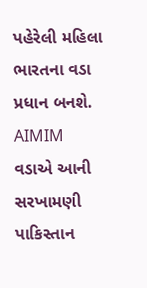પહેરેલી મહિલા ભારતના વડા પ્રધાન બનશે. AIMIM વડાએ આની સરખામણી પાકિસ્તાન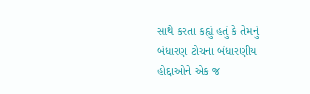સાથે કરતા કહ્યું હતું કે તેમનું બંધારણ ટોચના બંધારણીય હોદ્દાઓને એક જ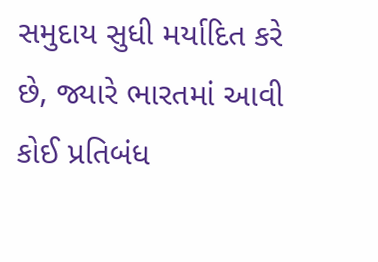સમુદાય સુધી મર્યાદિત કરે છે, જ્યારે ભારતમાં આવી કોઈ પ્રતિબંધ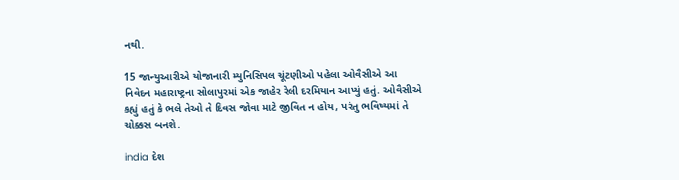નથી.

15 જાન્યુઆરીએ યોજાનારી મ્યુનિસિપલ ચૂંટણીઓ પહેલા ઓવૈસીએ આ નિવેદન મહારાષ્ટ્રના સોલાપુરમાં એક જાહેર રેલી દરમિયાન આપ્યું હતું. ઓવૈસીએ કહ્યું હતું કે ભલે તેઓ તે દિવસ જોવા માટે જીવિત ન હોય, પરંતુ ભવિષ્યમાં તે ચોક્કસ બનશે.

india દેશ